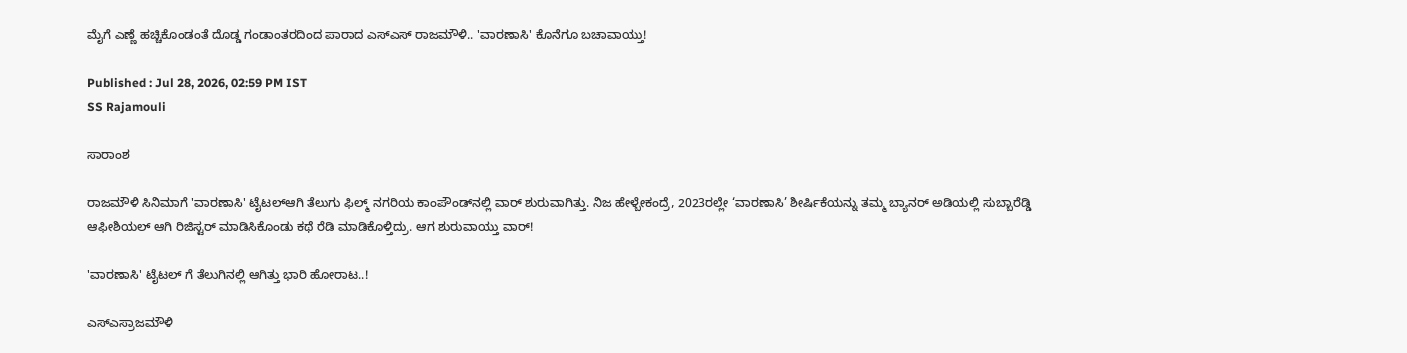ಮೈಗೆ ಎಣ್ಣೆ ಹಚ್ಚಿಕೊಂಡಂತೆ ದೊಡ್ಡ ಗಂಡಾಂತರದಿಂದ ಪಾರಾದ ಎಸ್‌ಎಸ್‌ ರಾಜಮೌಳಿ.. 'ವಾರಣಾಸಿ' ಕೊನೆಗೂ ಬಚಾವಾಯ್ತು!

Published : Jul 28, 2026, 02:59 PM IST
SS Rajamouli

ಸಾರಾಂಶ

ರಾಜಮೌಳಿ ಸಿನಿಮಾಗೆ 'ವಾರಣಾಸಿ' ಟೈಟಲ್ಆಗಿ ತೆಲುಗು ಫಿಲ್ಮ್ ನಗರಿಯ ಕಾಂಪೌಂಡ್‌ನಲ್ಲಿ ವಾರ್ ಶುರುವಾಗಿತ್ತು. ನಿಜ ಹೇಳ್ಬೇಕಂದ್ರೆ, 2023ರಲ್ಲೇ ‘ವಾರಣಾಸಿ’ ಶೀರ್ಷಿಕೆಯನ್ನು ತಮ್ಮ ಬ್ಯಾನರ್ ಅಡಿಯಲ್ಲಿ ಸುಬ್ಬಾರೆಡ್ಡಿ ಆಫೀಶಿಯಲ್ ಆಗಿ ರಿಜಿಸ್ಟರ್ ಮಾಡಿಸಿಕೊಂಡು ಕಥೆ ರೆಡಿ ಮಾಡಿಕೊಳ್ತಿದ್ರು. ಆಗ ಶುರುವಾಯ್ತು ವಾರ್!

'ವಾರಣಾಸಿ' ಟೈಟಲ್ ಗೆ ತೆಲುಗಿನಲ್ಲಿ ಆಗಿತ್ತು ಭಾರಿ ಹೋರಾಟ..!

ಎಸ್ಎಸ್ರಾಜಮೌಳಿ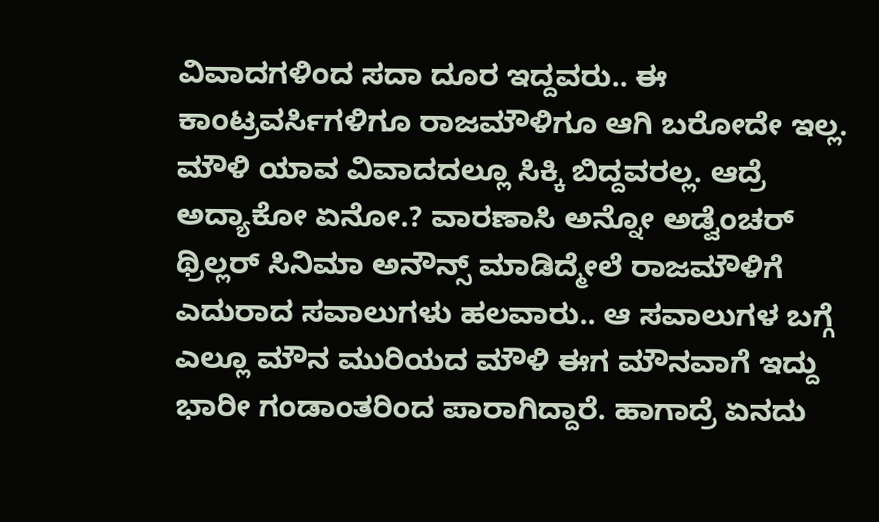ವಿವಾದಗಳಿಂದ ಸದಾ ದೂರ ಇದ್ದವರು.. ಈ ಕಾಂಟ್ರವರ್ಸಿಗಳಿಗೂ ರಾಜಮೌಳಿಗೂ ಆಗಿ ಬರೋದೇ ಇಲ್ಲ. ಮೌಳಿ ಯಾವ ವಿವಾದದಲ್ಲೂ ಸಿಕ್ಕಿ ಬಿದ್ದವರಲ್ಲ. ಆದ್ರೆ ಅದ್ಯಾಕೋ ಏನೋ.? ವಾರಣಾಸಿ ಅನ್ನೋ ಅಡ್ವೆಂಚರ್ ಥ್ರಿಲ್ಲರ್ ಸಿನಿಮಾ ಅನೌನ್ಸ್ ಮಾಡಿದ್ಮೇಲೆ ರಾಜಮೌಳಿಗೆ ಎದುರಾದ ಸವಾಲುಗಳು ಹಲವಾರು.. ಆ ಸವಾಲುಗಳ ಬಗ್ಗೆ ಎಲ್ಲೂ ಮೌನ ಮುರಿಯದ ಮೌಳಿ ಈಗ ಮೌನವಾಗೆ ಇದ್ದು ಭಾರೀ ಗಂಡಾಂತರಿಂದ ಪಾರಾಗಿದ್ದಾರೆ. ಹಾಗಾದ್ರೆ ಏನದು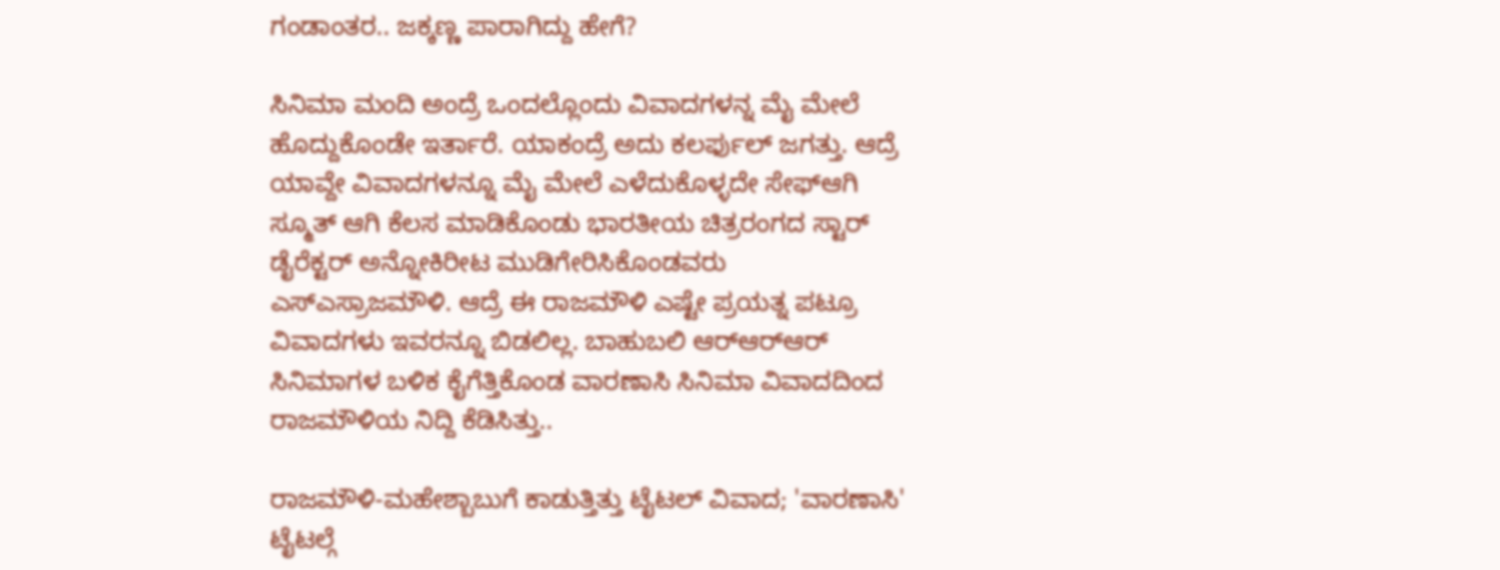ಗಂಡಾಂತರ.. ಜಕ್ಕಣ್ಣ ಪಾರಾಗಿದ್ದು ಹೇಗೆ?

ಸಿನಿಮಾ ಮಂದಿ ಅಂದ್ರೆ ಒಂದಲ್ಲೊಂದು ವಿವಾದಗಳನ್ನ ಮೈ ಮೇಲೆ ಹೊದ್ದುಕೊಂಡೇ ಇರ್ತಾರೆ. ಯಾಕಂದ್ರೆ ಅದು ಕಲರ್ಫುಲ್ ಜಗತ್ತು. ಆದ್ರೆ ಯಾವ್ದೇ ವಿವಾದಗಳನ್ನೂ ಮೈ ಮೇಲೆ ಎಳೆದುಕೊಳ್ಳದೇ ಸೇಫ್ಆಗಿ ಸ್ಮೂತ್ ಆಗಿ ಕೆಲಸ ಮಾಡಿಕೊಂಡು ಭಾರತೀಯ ಚಿತ್ರರಂಗದ ಸ್ಟಾರ್ ಡೈರೆಕ್ಟರ್ ಅನ್ನೋಕಿರೀಟ ಮುಡಿಗೇರಿಸಿಕೊಂಡವರು ಎಸ್ಎಸ್ರಾಜಮೌಳಿ. ಆದ್ರೆ ಈ ರಾಜಮೌಳಿ ಎಷ್ಟೇ ಪ್ರಯತ್ನ ಪಟ್ರೂ ವಿವಾದಗಳು ಇವರನ್ನೂ ಬಿಡಲಿಲ್ಲ. ಬಾಹುಬಲಿ ಆರ್‌ಆರ್‌ಆರ್‌ ಸಿನಿಮಾಗಳ ಬಳಿಕ ಕೈಗೆತ್ತಿಕೊಂಡ ವಾರಣಾಸಿ ಸಿನಿಮಾ ವಿವಾದದಿಂದ ರಾಜಮೌಳಿಯ ನಿದ್ದಿ ಕೆಡಿಸಿತ್ತು..

ರಾಜಮೌಳಿ-ಮಹೇಶ್ಬಾಬುಗೆ ಕಾಡುತ್ತಿತ್ತು ಟೈಟಲ್ ವಿವಾದ; 'ವಾರಣಾಸಿ' ಟೈಟಲ್ಗೆ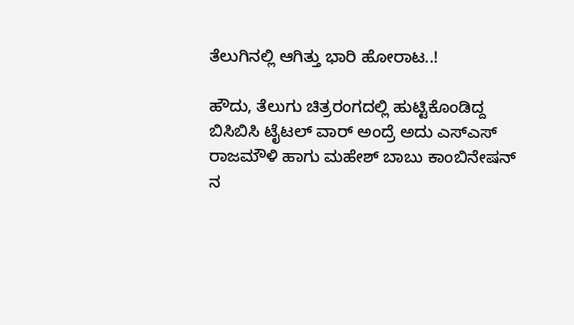ತೆಲುಗಿನಲ್ಲಿ ಆಗಿತ್ತು ಭಾರಿ ಹೋರಾಟ..!

ಹೌದು, ತೆಲುಗು ಚಿತ್ರರಂಗದಲ್ಲಿ ಹುಟ್ಟಿಕೊಂಡಿದ್ದ ಬಿಸಿಬಿಸಿ ಟೈಟಲ್ ವಾರ್‌ ಅಂದ್ರೆ ಅದು ಎಸ್ಎಸ್ ರಾಜಮೌಳಿ ಹಾಗು ಮಹೇಶ್ ಬಾಬು ಕಾಂಬಿನೇಷನ್ ನ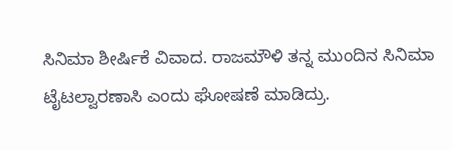ಸಿನಿಮಾ ಶೀರ್ಷಿಕೆ ವಿವಾದ. ರಾಜಮೌಳಿ ತನ್ನ ಮುಂದಿನ ಸಿನಿಮಾ ಟೈಟಲ್ವಾರಣಾಸಿ ಎಂದು ಘೋಷಣೆ ಮಾಡಿದ್ರು.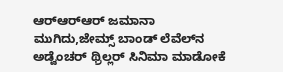ಆರ್‌ಆರ್‌ಆರ್ ಜಮಾನಾ ಮುಗಿದು,ಜೇಮ್ಸ್ ಬಾಂಡ್ ಲೆವೆಲ್‌ನ ಅಡ್ವೆಂಚರ್ ಥ್ರಿಲ್ಲರ್ ಸಿನಿಮಾ ಮಾಡೋಕೆ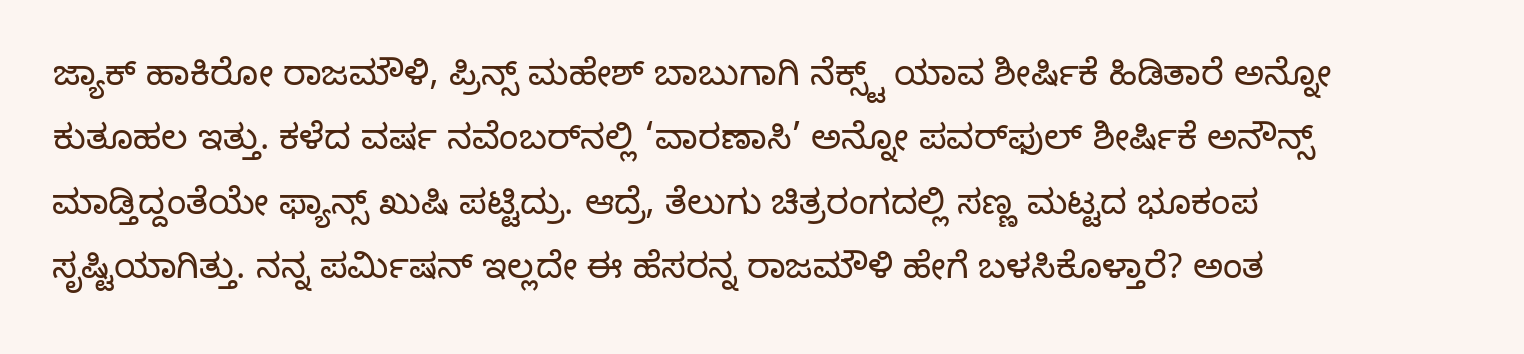ಜ್ಯಾಕ್ ಹಾಕಿರೋ ರಾಜಮೌಳಿ, ಪ್ರಿನ್ಸ್ ಮಹೇಶ್ ಬಾಬುಗಾಗಿ ನೆಕ್ಸ್ಟ್ ಯಾವ ಶೀರ್ಷಿಕೆ ಹಿಡಿತಾರೆ ಅನ್ನೋ ಕುತೂಹಲ ಇತ್ತು. ಕಳೆದ ವರ್ಷ ನವೆಂಬರ್‌ನಲ್ಲಿ ‘ವಾರಣಾಸಿ’ ಅನ್ನೋ ಪವರ್‌ಫುಲ್ ಶೀರ್ಷಿಕೆ ಅನೌನ್ಸ್ ಮಾಡ್ತಿದ್ದಂತೆಯೇ ಫ್ಯಾನ್ಸ್ ಖುಷಿ ಪಟ್ಟಿದ್ರು. ಆದ್ರೆ, ತೆಲುಗು ಚಿತ್ರರಂಗದಲ್ಲಿ ಸಣ್ಣ ಮಟ್ಟದ ಭೂಕಂಪ ಸೃಷ್ಟಿಯಾಗಿತ್ತು. ನನ್ನ ಪರ್ಮಿಷನ್ ಇಲ್ಲದೇ ಈ ಹೆಸರನ್ನ ರಾಜಮೌಳಿ ಹೇಗೆ ಬಳಸಿಕೊಳ್ತಾರೆ? ಅಂತ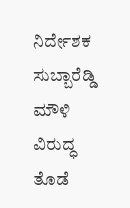ನಿರ್ದೇಶಕ ಸುಬ್ಬಾರೆಡ್ಡಿ ಮೌಳಿ ವಿರುದ್ಧ ತೊಡೆ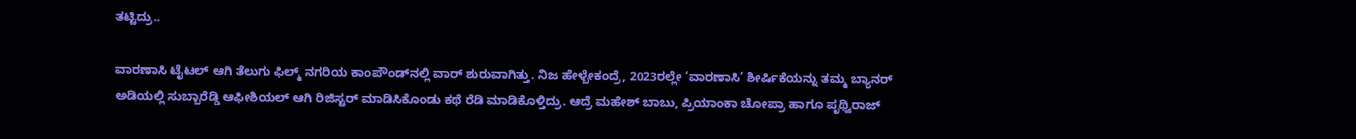ತಟ್ಟಿದ್ರು..

ವಾರಣಾಸಿ ಟೈಟಲ್ ಆಗಿ ತೆಲುಗು ಫಿಲ್ಮ್ ನಗರಿಯ ಕಾಂಪೌಂಡ್‌ನಲ್ಲಿ ವಾರ್ ಶುರುವಾಗಿತ್ತು. ನಿಜ ಹೇಳ್ಬೇಕಂದ್ರೆ, 2023ರಲ್ಲೇ ‘ವಾರಣಾಸಿ’ ಶೀರ್ಷಿಕೆಯನ್ನು ತಮ್ಮ ಬ್ಯಾನರ್ ಅಡಿಯಲ್ಲಿ ಸುಬ್ಬಾರೆಡ್ಡಿ ಆಫೀಶಿಯಲ್ ಆಗಿ ರಿಜಿಸ್ಟರ್ ಮಾಡಿಸಿಕೊಂಡು ಕಥೆ ರೆಡಿ ಮಾಡಿಕೊಳ್ತಿದ್ರು. ಆದ್ರೆ ಮಹೇಶ್ ಬಾಬು, ಪ್ರಿಯಾಂಕಾ ಚೋಪ್ರಾ ಹಾಗೂ ಪೃಥ್ವಿರಾಜ್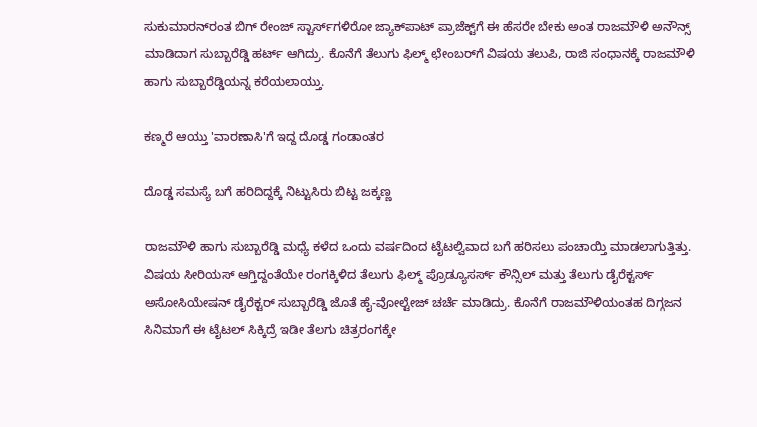ಸುಕುಮಾರನ್‌ರಂತ ಬಿಗ್ ರೇಂಜ್ ಸ್ಟಾರ್ಸ್‌ಗಳಿರೋ ಜ್ಯಾಕ್‌ಪಾಟ್ ಪ್ರಾಜೆಕ್ಟ್‌ಗೆ ಈ ಹೆಸರೇ ಬೇಕು ಅಂತ ರಾಜಮೌಳಿ ಅನೌನ್ಸ್ ಮಾಡಿದಾಗ ಸುಬ್ಬಾರೆಡ್ಡಿ ಹರ್ಟ್ ಆಗಿದ್ರು. ಕೊನೆಗೆ ತೆಲುಗು ಫಿಲ್ಮ್ ಛೇಂಬರ್‌ಗೆ ವಿಷಯ ತಲುಪಿ, ರಾಜಿ ಸಂಧಾನಕ್ಕೆ ರಾಜಮೌಳಿ ಹಾಗು ಸುಬ್ಬಾರೆಡ್ಡಿಯನ್ನ ಕರೆಯಲಾಯ್ತು.

ಕಣ್ಮರೆ ಆಯ್ತು 'ವಾರಣಾಸಿ'ಗೆ ಇದ್ದ ದೊಡ್ಡ ಗಂಡಾಂತರ

ದೊಡ್ಡ ಸಮಸ್ಯೆ ಬಗೆ ಹರಿದಿದ್ದಕ್ಕೆ ನಿಟ್ಟುಸಿರು ಬಿಟ್ಟ ಜಕ್ಕಣ್ಣ

ರಾಜಮೌಳಿ ಹಾಗು ಸುಬ್ಬಾರೆಡ್ಡಿ ಮಧ್ಯೆ ಕಳೆದ ಒಂದು ವರ್ಷದಿಂದ ಟೈಟಲ್ವಿವಾದ ಬಗೆ ಹರಿಸಲು ಪಂಚಾಯ್ತಿ ಮಾಡಲಾಗುತ್ತಿತ್ತು. ವಿಷಯ ಸೀರಿಯಸ್ ಆಗ್ತಿದ್ದಂತೆಯೇ ರಂಗಕ್ಕಿಳಿದ ತೆಲುಗು ಫಿಲ್ಮ್ ಪ್ರೊಡ್ಯೂಸರ್ಸ್ ಕೌನ್ಸಿಲ್ ಮತ್ತು ತೆಲುಗು ಡೈರೆಕ್ಟರ್ಸ್ ಅಸೋಸಿಯೇಷನ್ ಡೈರೆಕ್ಟರ್ ಸುಬ್ಬಾರೆಡ್ಡಿ ಜೊತೆ ಹೈ-ವೋಲ್ಟೇಜ್ ಚರ್ಚೆ ಮಾಡಿದ್ರು. ಕೊನೆಗೆ ರಾಜಮೌಳಿಯಂತಹ ದಿಗ್ಗಜನ ಸಿನಿಮಾಗೆ ಈ ಟೈಟಲ್ ಸಿಕ್ಕಿದ್ರೆ ಇಡೀ ತೆಲಗು ಚಿತ್ರರಂಗಕ್ಕೇ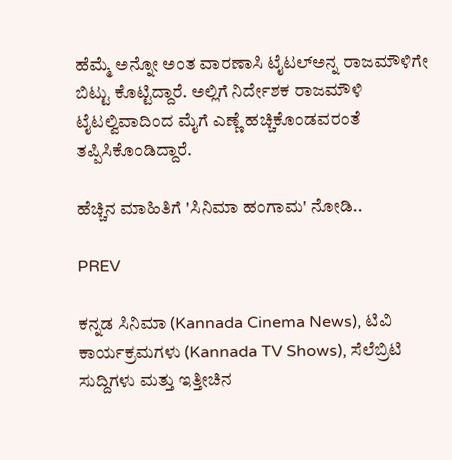ಹೆಮ್ಮೆ ಅನ್ನೋ ಅಂತ ವಾರಣಾಸಿ ಟೈಟಲ್ಅನ್ನ ರಾಜಮೌಳಿಗೇ ಬಿಟ್ಟು ಕೊಟ್ಟಿದ್ದಾರೆ. ಅಲ್ಲಿಗೆ ನಿರ್ದೇಶಕ ರಾಜಮೌಳಿ ಟೈಟಲ್ವಿವಾದಿಂದ ಮೈಗೆ ಎಣ್ಣೆ ಹಚ್ಚಿಕೊಂಡವರಂತೆ ತಪ್ಪಿಸಿಕೊಂಡಿದ್ದಾರೆ.

ಹೆಚ್ಚಿನ ಮಾಹಿತಿಗೆ 'ಸಿನಿಮಾ ಹಂಗಾಮ' ನೋಡಿ..

PREV

ಕನ್ನಡ ಸಿನಿಮಾ (Kannada Cinema News), ಟಿವಿ ಕಾರ್ಯಕ್ರಮಗಳು (Kannada TV Shows), ಸೆಲೆಬ್ರಿಟಿ ಸುದ್ದಿಗಳು ಮತ್ತು ಇತ್ತೀಚಿನ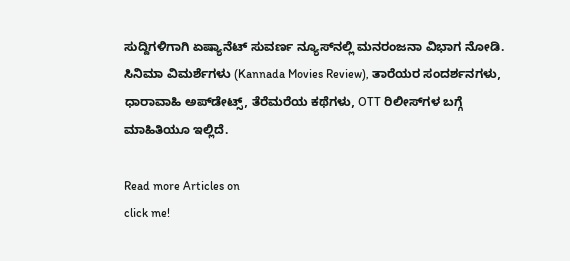ಸುದ್ದಿಗಳಿಗಾಗಿ ಏಷ್ಯಾನೆಟ್ ಸುವರ್ಣ ನ್ಯೂಸ್‌ನಲ್ಲಿ ಮನರಂಜನಾ ವಿಭಾಗ ನೋಡಿ. ಸಿನಿಮಾ ವಿಮರ್ಶೆಗಳು (Kannada Movies Review), ತಾರೆಯರ ಸಂದರ್ಶನಗಳು, ಧಾರಾವಾಹಿ ಅಪ್‌ಡೇಟ್ಸ್‌, ತೆರೆಮರೆಯ ಕಥೆಗಳು, OTT ರಿಲೀಸ್‌ಗಳ ಬಗ್ಗೆ ಮಾಹಿತಿಯೂ ಇಲ್ಲಿದೆ.

Read more Articles on
click me!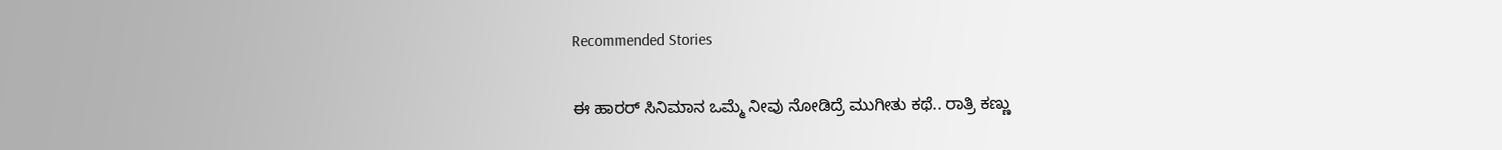Recommended Stories

ಈ ಹಾರರ್ ಸಿನಿಮಾನ ಒಮ್ಮೆ ನೀವು ನೋಡಿದ್ರೆ ಮುಗೀತು ಕಥೆ.. ರಾತ್ರಿ ಕಣ್ಣು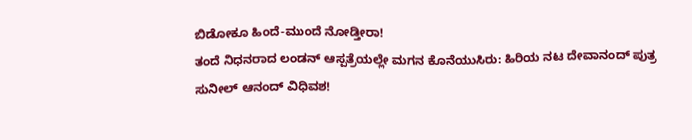ಬಿಡೋಕೂ ಹಿಂದೆ-ಮುಂದೆ ನೋಡ್ತೀರಾ!
ತಂದೆ ನಿಧನರಾದ ಲಂಡನ್ ಆಸ್ಪತ್ರೆಯಲ್ಲೇ ಮಗನ ಕೊನೆಯುಸಿರು: ಹಿರಿಯ ನಟ ದೇವಾನಂದ್‌ ಪುತ್ರ ಸುನೀಲ್ ಆನಂದ್ ವಿಧಿವಶ!